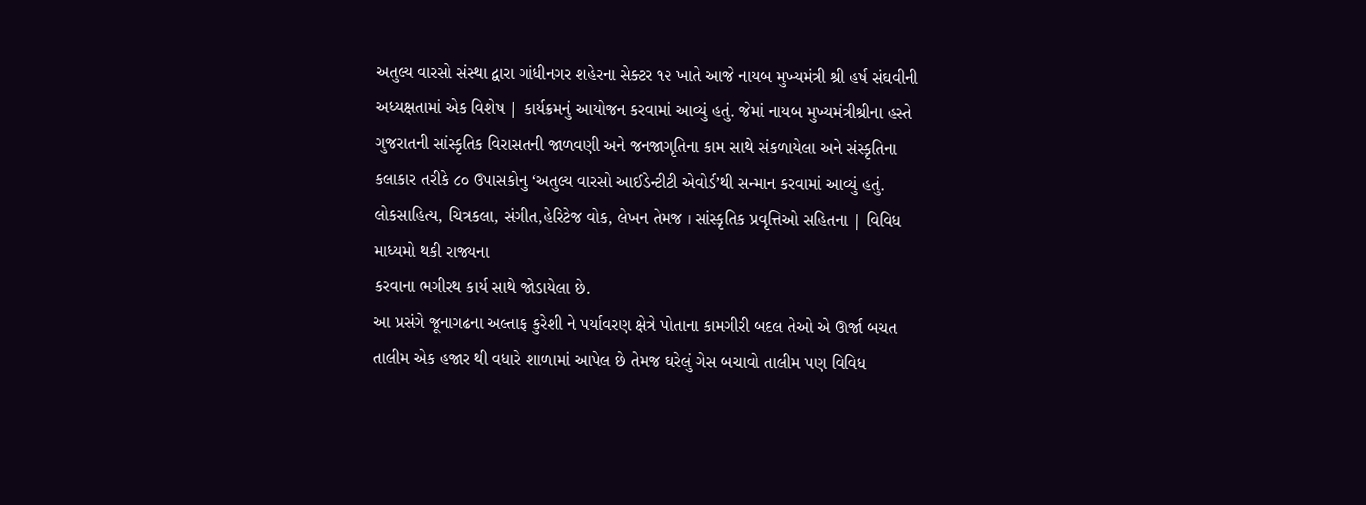અતુલ્ય વારસો સંસ્થા દ્વારા ગાંધીનગર શહેરના સેક્ટર ૧૨ ખાતે આજે નાયબ મુખ્યમંત્રી શ્રી હર્ષ સંઘવીની અધ્યક્ષતામાં એક વિશેષ | કાર્યક્રમનું આયોજન કરવામાં આવ્યું હતું. જેમાં નાયબ મુખ્યમંત્રીશ્રીના હસ્તે ગુજરાતની સાંસ્કૃતિક વિરાસતની જાળવણી અને જનજાગૃતિના કામ સાથે સંકળાયેલા અને સંસ્કૃતિના કલાકાર તરીકે ૮૦ ઉપાસકોનુ ‘અતુલ્ય વારસો આઈડેન્ટીટી એવોર્ડ’થી સન્માન કરવામાં આવ્યું હતું.
લોકસાહિત્ય, ચિત્રકલા, સંગીત,હેરિટેજ વોક, લેખન તેમજ । સાંસ્કૃતિક પ્રવૃત્તિઓ સહિતના | વિવિધ માધ્યમો થકી રાજ્યના
કરવાના ભગીરથ કાર્ય સાથે જોડાયેલા છે.
આ પ્રસંગે જૂનાગઢના અલ્તાફ કુરેશી ને પર્યાવરણ ક્ષેત્રે પોતાના કામગીરી બદલ તેઓ એ ઊર્જા બચત તાલીમ એક હજાર થી વધારે શાળામાં આપેલ છે તેમજ ઘરેલું ગેસ બચાવો તાલીમ પણ વિવિધ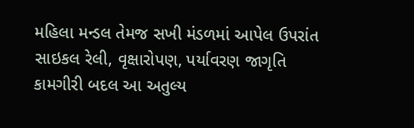મહિલા મન્ડલ તેમજ સખી મંડળમાં આપેલ ઉપરાંત સાઇકલ રેલી, વૃક્ષારોપણ, પર્યાવરણ જાગૃતિ કામગીરી બદલ આ અતુલ્ય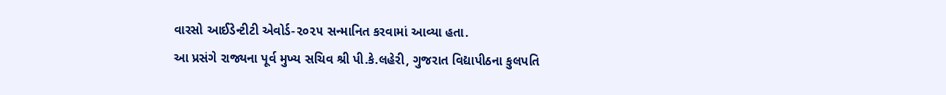વારસો આઈડેન્ટીટી એવોર્ડ-૨૦૨૫ સન્માનિત કરવામાં આવ્યા હતા.
આ પ્રસંગે રાજ્યના પૂર્વ મુખ્ય સચિવ શ્રી પી.કે.લહેરી, ગુજરાત વિદ્યાપીઠના કુલપતિ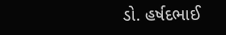ડો. હર્ષદભાઈ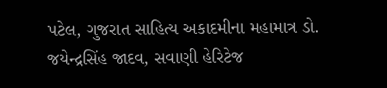પટેલ, ગુજરાત સાહિત્ય અકાદમીના મહામાત્ર ડો. જયેન્દ્રસિંહ જાદવ, સવાણી હેરિટેજ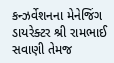કન્ઝર્વેશનના મેનેજિંગ ડાયરેક્ટર શ્રી રામભાઈ સવાણી તેમજ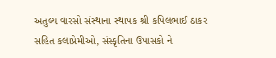અતુલ્ય વારસો સંસ્થાના સ્થાપક શ્રી કપિલભાઈ ઠાકર સહિત કલાપ્રેમીઓ, સંસ્કૃતિના ઉપાસકો ને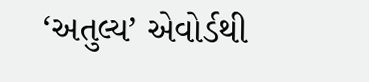‘અતુલ્ય’ એવોર્ડથી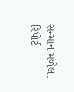સન્માન મળેલ.
રિપોર્ટ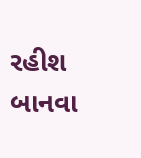રહીશ બાનવા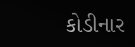કોડીનાર